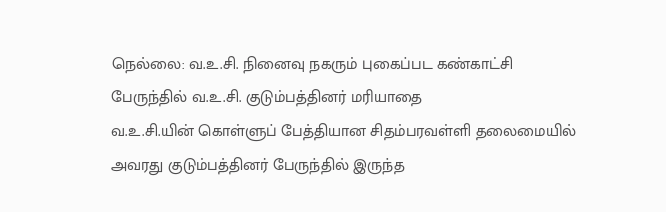நெல்லை: வ.உ.சி. நினைவு நகரும் புகைப்பட கண்காட்சி பேருந்தில் வ.உ.சி. குடும்பத்தினர் மரியாதை
வ.உ.சி.யின் கொள்ளுப் பேத்தியான சிதம்பரவள்ளி தலைமையில் அவரது குடும்பத்தினர் பேருந்தில் இருந்த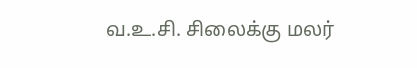வ.உ.சி. சிலைக்கு மலர்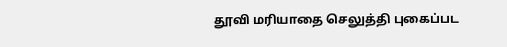தூவி மரியாதை செலுத்தி புகைப்பட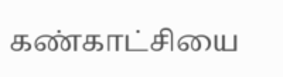கண்காட்சியை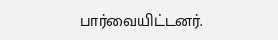பார்வையிட்டனர்.